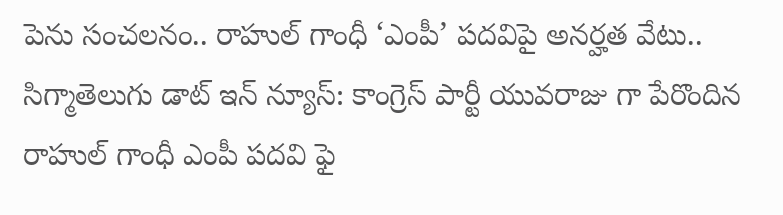పెను సంచలనం.. రాహుల్ గాంధీ ‘ఎంపీ’ పదవిపై అనర్హత వేటు..
సిగ్మాతెలుగు డాట్ ఇన్ న్యూస్: కాంగ్రెస్ పార్టీ యువరాజు గా పేరొందిన రాహుల్ గాంధీ ఎంపీ పదవి ఫై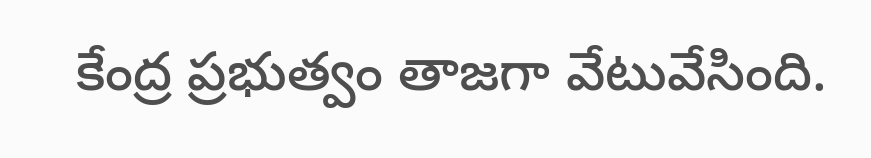కేంద్ర ప్రభుత్వం తాజగా వేటువేసింది.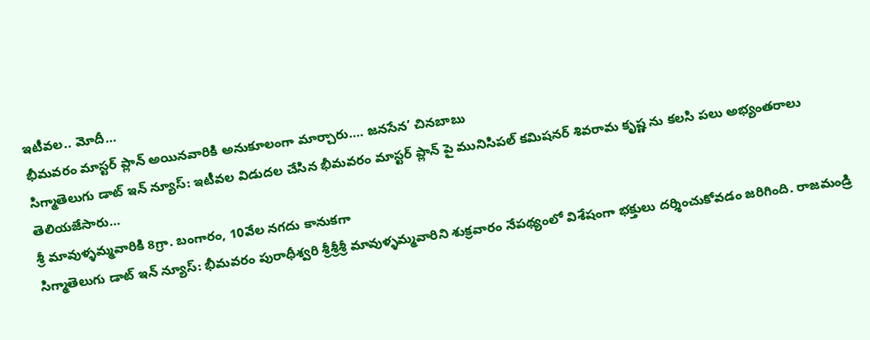ఇటీవల.. మోదీ…
భీమవరం మాస్టర్ ప్లాన్ అయినవారికి అనుకూలంగా మార్చారు…. జనసేన’ చినబాబు
సిగ్మాతెలుగు డాట్ ఇన్ న్యూస్: ఇటీవల విడుదల చేసిన భీమవరం మాస్టర్ ప్లాన్ పై మునిసిపల్ కమిషనర్ శివరామ కృష్ణ ను కలసి పలు అభ్యంతరాలు తెలియజేసారు…
శ్రీ మావుళ్ళమ్మవారికి 8గ్రా. బంగారం, 10వేల నగదు కానుకగా
సిగ్మాతెలుగు డాట్ ఇన్ న్యూస్: భీమవరం పురాధీశ్వరి శ్రీశ్రీశ్రీ మావుళ్ళమ్మవారిని శుక్రవారం నేపథ్యంలో విశేషంగా భక్తులు దర్శించుకోవడం జరిగింది. రాజమండ్రి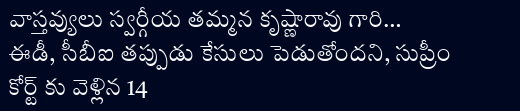వాస్తవ్యులు స్వర్గీయ తమ్మన కృష్ణారావు గారి…
ఈడీ, సీబీఐ తప్పుడు కేసులు పెడుతోందని, సుప్రీం కోర్ట్ కు వెళ్లిన 14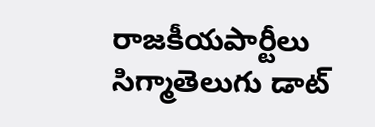రాజకీయపార్టీలు
సిగ్మాతెలుగు డాట్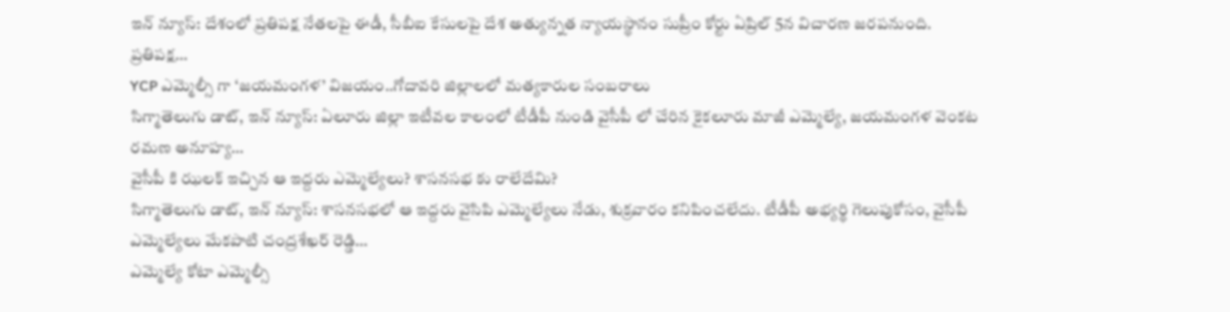ఇన్ న్యూస్: దేశంలో ప్రతిపక్ష నేతలపై ఈడీ, సీబీఐ కేసులపై దేశ అత్యున్నత న్యాయస్థానం సుప్రీం కోర్టు ఏప్రిల్ 5న విచారణ జరపనుంది. ప్రతిపక్ష…
YCP ఎమ్మెల్సీ గా ‘జయమంగళ’ విజయం..గోదావరి జిల్లాలలో మత్యకారుల సంబరాలు
సిగ్మాతెలుగు డాట్, ఇన్ న్యూస్: ఏలూరు జిల్లా ఇటీవల కాలంలో టీడీపీ నుండి వైసీపీ లో చేరిన కైకలూరు మాజీ ఎమ్మెల్యే, జయమంగళ వెంకట రమణ అనూహ్య…
వైసీపీ కి ఝలక్ ఇచ్చిన ఆ ఇద్దరు ఎమ్మెల్యేలు? శాసనసభ కు రాలేదేమి?
సిగ్మాతెలుగు డాట్, ఇన్ న్యూస్: శాసనసభలో ఆ ఇద్దరు వైసిపి ఎమ్మెల్యేలు నేడు, శుక్రవారం కనిపించలేదు. టీడీపీ అభ్యర్థి గెలుపుకోసం, వైసీపీ ఎమ్మెల్యేలు మేకపాటి చంద్రశేఖర్ రెడ్డి…
ఎమ్మెల్యే కోటా ఎమ్మెల్సీ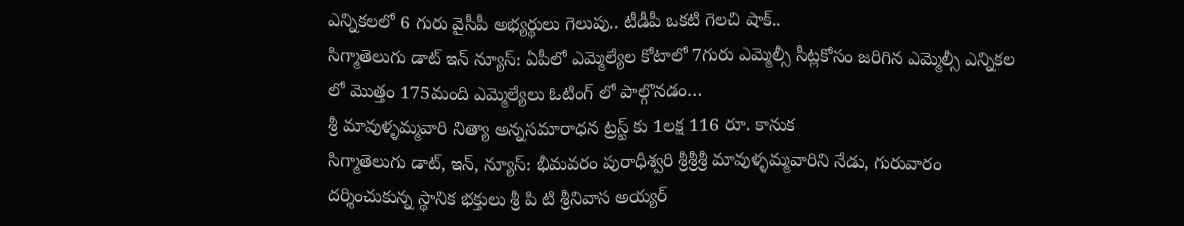ఎన్నికలలో 6 గురు వైసీపీ అభ్యర్థులు గెలుపు.. టీడీపీ ఒకటి గెలచి షాక్..
సిగ్మాతెలుగు డాట్ ఇన్ న్యూస్: ఏపీలో ఎమ్మెల్యేల కోటాలో 7గురు ఎమ్మెల్సీ సీట్లకోసం జరిగిన ఎమ్మెల్సీ ఎన్నికల లో మొత్తం 175మంది ఎమ్మెల్యేలు ఓటింగ్ లో పాల్గొనడం…
శ్రీ మావుళ్ళమ్మవారి నిత్యా అన్నసమారాధన ట్రస్ట్ కు 1లక్ష 116 రూ. కానుక
సిగ్మాతెలుగు డాట్, ఇన్, న్యూస్: భీమవరం పురాధీశ్వరి శ్రీశ్రీశ్రీ మావుళ్ళమ్మవారిని నేడు, గురువారం దర్శించుకున్న స్థానిక భక్తులు శ్రీ పి టి శ్రీనివాస అయ్యర్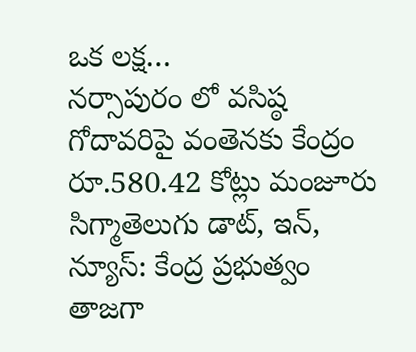ఒక లక్ష…
నర్సాపురం లో వసిష్ఠ గోదావరిపై వంతెనకు కేంద్రం రూ.580.42 కోట్లు మంజూరు
సిగ్మాతెలుగు డాట్, ఇన్, న్యూస్: కేంద్ర ప్రభుత్వం తాజగా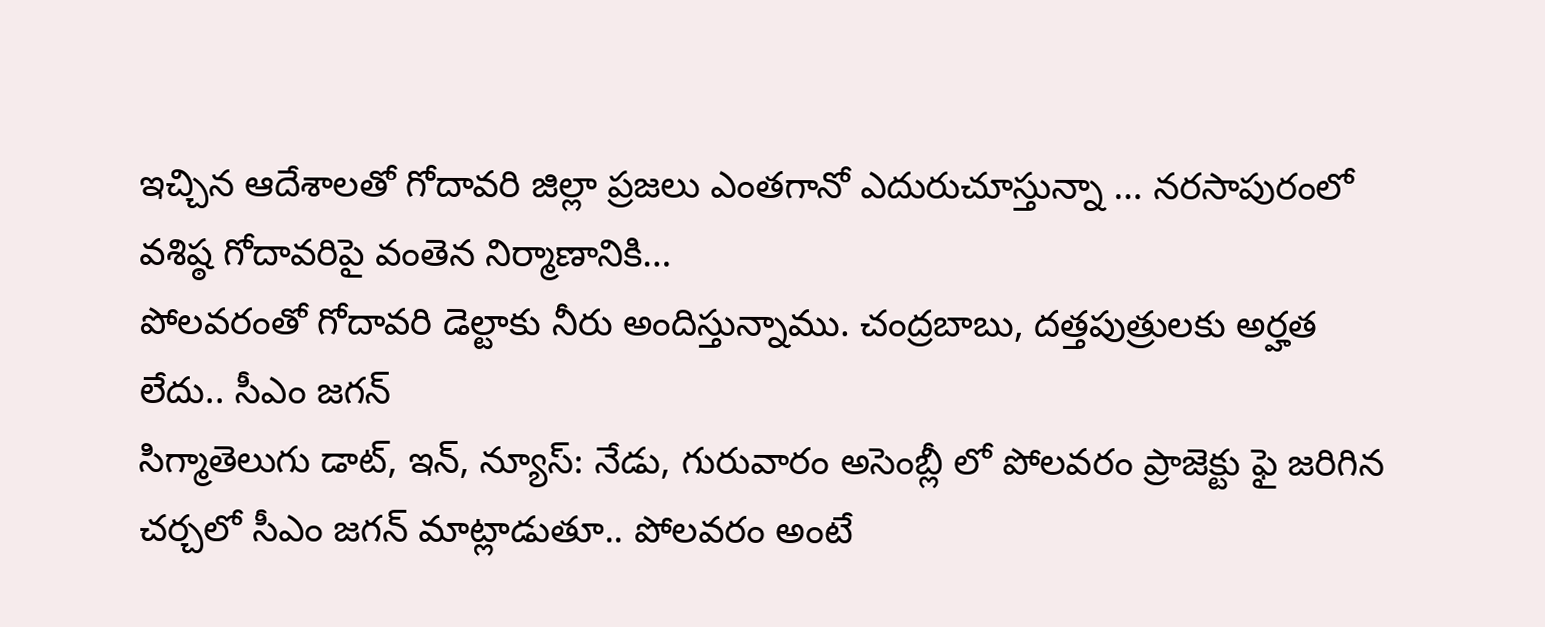ఇచ్చిన ఆదేశాలతో గోదావరి జిల్లా ప్రజలు ఎంతగానో ఎదురుచూస్తున్నా … నరసాపురంలో వశిష్ఠ గోదావరిపై వంతెన నిర్మాణానికి…
పోలవరంతో గోదావరి డెల్టాకు నీరు అందిస్తున్నాము. చంద్రబాబు, దత్తపుత్రులకు అర్హత లేదు.. సీఎం జగన్
సిగ్మాతెలుగు డాట్, ఇన్, న్యూస్: నేడు, గురువారం అసెంబ్లీ లో పోలవరం ప్రాజెక్టు ఫై జరిగిన చర్చలో సీఎం జగన్ మాట్లాడుతూ.. పోలవరం అంటే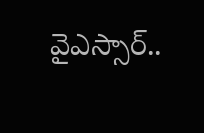వైఎస్సార్..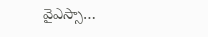వైఎస్సా…